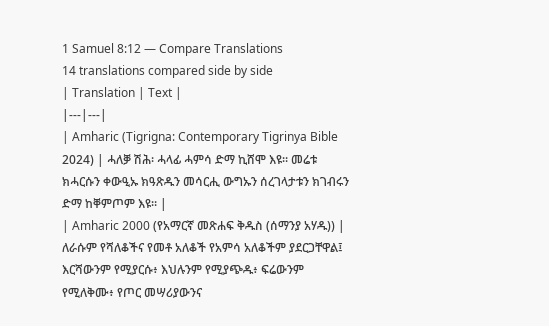1 Samuel 8:12 — Compare Translations
14 translations compared side by side
| Translation | Text |
|---|---|
| Amharic (Tigrigna: Contemporary Tigrinya Bible 2024) | ሓለቓ ሽሕ፡ ሓላፊ ሓምሳ ድማ ኪሸሞ እዩ። መሬቱ ክሓርሱን ቀውዒኡ ክዓጽዱን መሳርሒ ውግኡን ሰረገላታቱን ክገብሩን ድማ ከቐምጦም እዩ። |
| Amharic 2000 (የአማርኛ መጽሐፍ ቅዱስ (ሰማንያ አሃዱ)) | ለራሱም የሻለቆችና የመቶ አለቆች የአምሳ አለቆችም ያደርጋቸዋል፤ እርሻውንም የሚያርሱ፥ እህሉንም የሚያጭዱ፥ ፍሬውንም የሚለቅሙ፥ የጦር መሣሪያውንና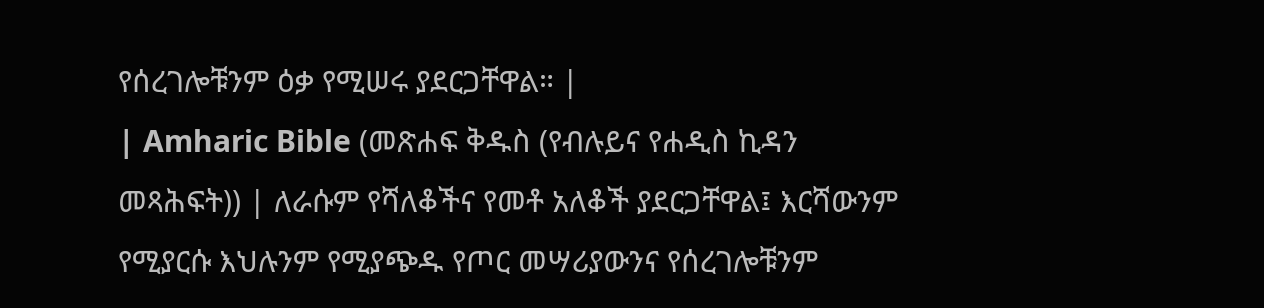የሰረገሎቹንም ዕቃ የሚሠሩ ያደርጋቸዋል። |
| Amharic Bible (መጽሐፍ ቅዱስ (የብሉይና የሐዲስ ኪዳን መጻሕፍት)) | ለራሱም የሻለቆችና የመቶ አለቆች ያደርጋቸዋል፤ እርሻውንም የሚያርሱ እህሉንም የሚያጭዱ የጦር መሣሪያውንና የሰረገሎቹንም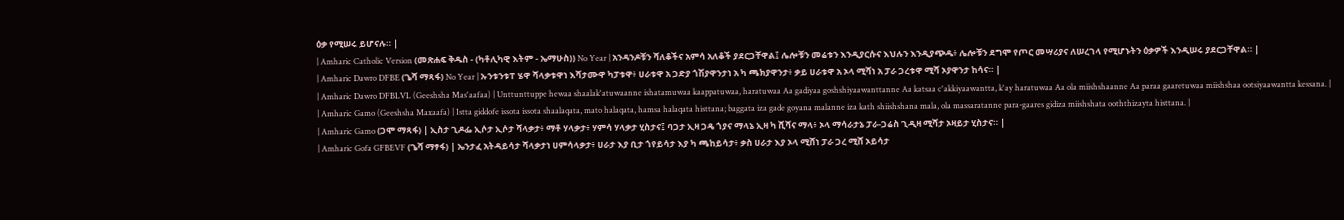ዕቃ የሚሠሩ ይሆናሉ። |
| Amharic Catholic Version (መጽሐፍ ቅዱስ - (ካቶሊካዊ እትም - ኤማሁስ)) No Year | አንዳንዶቹን ሻለቆችና አምሳ አለቆች ያደርጋቸዋል፤ ሌሎቹን መሬቱን እንዲያርሱና እህሉን እንዲያጭዱ፥ ሌሎቹን ደግሞ የጦር መሣሪያና ለሠረገላ የሚሆኑትን ዕቃዎች እንዲሠሩ ያደርጋቸዋል። |
| Amharic Dawro DFBE (ጌሻ ማጻፋ) No Year | ኡንቱንቱፐ ሄዋ ሻላቃቱዋነ እሻታሙዋ ካፓቱዋ፥ ሀራቱዋ አ ጋድያ ጎሽያዋንታነ አ ካ ጫክያዋንታ፥ ቃይ ሀራቱዋ አ ኦላ ሚሻነ አ ፓራ ጋረቱዋ ሚሻ ኦያዋንታ ከሳና። |
| Amharic Dawro DFBLVL (Geeshsha Mas'aafaa) | Unttunttuppe hewaa shaalak'atuwaanne ishatamuwaa kaappatuwaa, haratuwaa Aa gadiyaa goshshiyaawanttanne Aa katsaa c'akkiyaawantta, k'ay haratuwaa Aa ola miishshaanne Aa paraa gaaretuwaa miishshaa ootsiyaawantta kessana. |
| Amharic Gamo (Geeshsha Maxaafa) | Istta giddofe issota issota shaalaqata, mato halaqata, hamsa halaqata histtana; baggata iza gade goyana malanne iza kath shiishshana mala, ola massaratanne para-gaares gidiza miishshata ooththizayta histtana. |
| Amharic Gamo (ጋሞ ማጻፋ) | ኢስታ ጊዶፌ ኢሶታ ኢሶታ ሻላቃታ፥ ማቶ ሃላቃታ፥ ሃምሳ ሃላቃታ ሂስታና፤ ባጋታ ኢዛ ጋዴ ጎያና ማላኔ ኢዛ ካ ሺሻና ማላ፥ ኦላ ማሳራታኔ ፓራ-ጋሬስ ጊዲዛ ሚሻታ ኦዛይታ ሂስታና። |
| Amharic Gofa GFBEVF (ጌሻ ማፃፋ) | ኤንታፈ አትዳይሳታ ሻላቃታነ ሀምሳላቃታ፥ ሀራታ እያ ቢታ ጎየይሳታ እያ ካ ጫከይሳታ፥ ቃስ ሀራታ እያ ኦላ ሚሸነ ፓራ ጋረ ሚሸ ኦይሳታ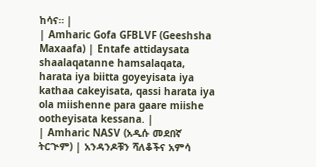ከሳና። |
| Amharic Gofa GFBLVF (Geeshsha Maxaafa) | Entafe attidaysata shaalaqatanne hamsalaqata, harata iya biitta goyeyisata iya kathaa cakeyisata, qassi harata iya ola miishenne para gaare miishe ootheyisata kessana. |
| Amharic NASV (አዲሱ መደበኛ ትርጒም) | አንዳንዶቹን ሻለቆችና አምሳ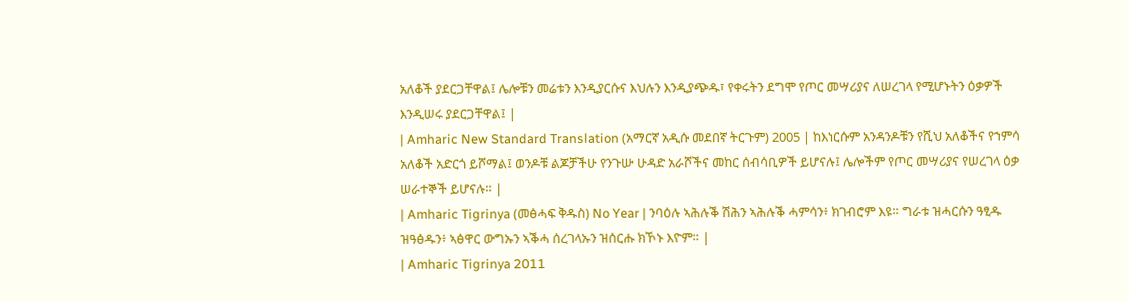አለቆች ያደርጋቸዋል፤ ሌሎቹን መሬቱን እንዲያርሱና እህሉን እንዲያጭዱ፣ የቀሩትን ደግሞ የጦር መሣሪያና ለሠረገላ የሚሆኑትን ዕቃዎች እንዲሠሩ ያደርጋቸዋል፤ |
| Amharic New Standard Translation (አማርኛ አዲሱ መደበኛ ትርጉም) 2005 | ከእነርሱም አንዳንዶቹን የሺህ አለቆችና የኀምሳ አለቆች አድርጎ ይሾማል፤ ወንዶቹ ልጆቻችሁ የንጉሡ ሁዳድ አራሾችና መከር ሰብሳቢዎች ይሆናሉ፤ ሌሎችም የጦር መሣሪያና የሠረገላ ዕቃ ሠራተኞች ይሆናሉ። |
| Amharic Tigrinya (መፅሓፍ ቅዱስ) No Year | ንባዕሉ ኣሕሉቕ ሽሕን ኣሕሉቕ ሓምሳን፥ ክገብሮም እዩ። ግራቱ ዝሓርሱን ዓፂዱ ዝዓፅዱን፥ ኣፅዋር ውግኡን ኣቕሓ ሰረገላኡን ዝሰርሑ ክኾኑ እዮም። |
| Amharic Tigrinya 2011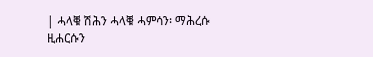| ሓላቑ ሽሕን ሓላቑ ሓምሳን፡ ማሕረሱ ዚሐርሱን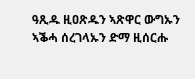ዓጺዱ ዚዐጽዱን ኣጽዋር ውግኡን ኣቕሓ ሰረገላኡን ድማ ዚሰርሑ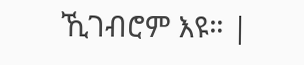ኺገብሮም እዩ። |